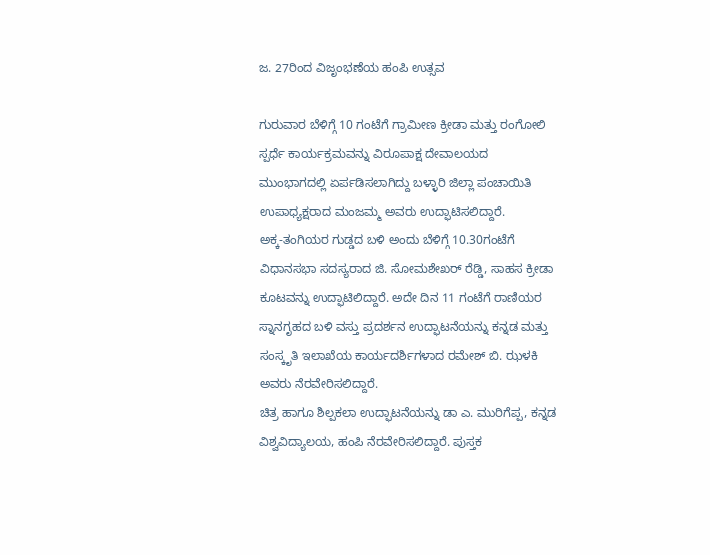ಜ. 27ರಿಂದ ವಿಜೃಂಭಣೆಯ ಹಂಪಿ ಉತ್ಸವ

ಗುರುವಾರ ಬೆಳಿಗ್ಗೆ 10 ಗಂಟೆಗೆ ಗ್ರಾಮೀಣ ಕ್ರೀಡಾ ಮತ್ತು ರಂಗೋಲಿ ಸ್ಪರ್ಧೆ ಕಾರ್ಯಕ್ರಮವನ್ನು ವಿರೂಪಾಕ್ಷ ದೇವಾಲಯದ ಮುಂಭಾಗದಲ್ಲಿ ಏರ್ಪಡಿಸಲಾಗಿದ್ದು ಬಳ್ಳಾರಿ ಜಿಲ್ಲಾ ಪಂಚಾಯಿತಿ ಉಪಾಧ್ಯಕ್ಷರಾದ ಮಂಜಮ್ಮ ಅವರು ಉದ್ಫಾಟಿಸಲಿದ್ದಾರೆ.
ಅಕ್ಕ-ತಂಗಿಯರ ಗುಡ್ಡದ ಬಳಿ ಅಂದು ಬೆಳಿಗ್ಗೆ 10.30ಗಂಟೆಗೆ ವಿಧಾನಸಭಾ ಸದಸ್ಯರಾದ ಜಿ. ಸೋಮಶೇಖರ್ ರೆಡ್ಡಿ, ಸಾಹಸ ಕ್ರೀಡಾ ಕೂಟವನ್ನು ಉದ್ಫಾಟಿಲಿದ್ದಾರೆ. ಅದೇ ದಿನ 11 ಗಂಟೆಗೆ ರಾಣಿಯರ ಸ್ನಾನಗೃಹದ ಬಳಿ ವಸ್ತು ಪ್ರದರ್ಶನ ಉದ್ಫಾಟನೆಯನ್ನು ಕನ್ನಡ ಮತ್ತು ಸಂಸ್ಕೃತಿ ಇಲಾಖೆಯ ಕಾರ್ಯದರ್ಶಿಗಳಾದ ರಮೇಶ್ ಬಿ. ಝಳಕಿ ಅವರು ನೆರವೇರಿಸಲಿದ್ದಾರೆ.
ಚಿತ್ರ ಹಾಗೂ ಶಿಲ್ಪಕಲಾ ಉದ್ಫಾಟನೆಯನ್ನು ಡಾ ಎ. ಮುರಿಗೆಪ್ಪ, ಕನ್ನಡ ವಿಶ್ವವಿದ್ಯಾಲಯ, ಹಂಪಿ ನೆರವೇರಿಸಲಿದ್ದಾರೆ. ಪುಸ್ತಕ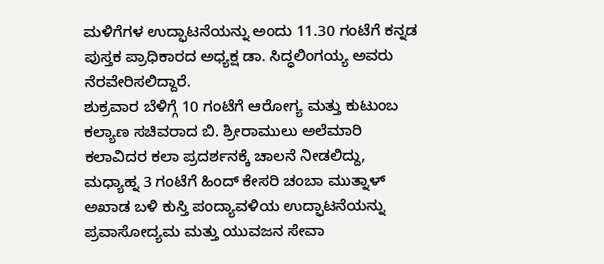ಮಳಿಗೆಗಳ ಉದ್ಫಾಟನೆಯನ್ನು ಅಂದು 11.30 ಗಂಟೆಗೆ ಕನ್ನಡ ಪುಸ್ತಕ ಪ್ರಾಧಿಕಾರದ ಅಧ್ಯಕ್ಷ ಡಾ. ಸಿದ್ಧಲಿಂಗಯ್ಯ ಅವರು ನೆರವೇರಿಸಲಿದ್ದಾರೆ.
ಶುಕ್ರವಾರ ಬೆಳಿಗ್ಗೆ 10 ಗಂಟೆಗೆ ಆರೋಗ್ಯ ಮತ್ತು ಕುಟುಂಬ ಕಲ್ಯಾಣ ಸಚಿವರಾದ ಬಿ. ಶ್ರೀರಾಮುಲು ಅಲೆಮಾರಿ ಕಲಾವಿದರ ಕಲಾ ಪ್ರದರ್ಶನಕ್ಕೆ ಚಾಲನೆ ನೀಡಲಿದ್ದು, ಮಧ್ಯಾಹ್ನ 3 ಗಂಟೆಗೆ ಹಿಂದ್ ಕೇಸರಿ ಚಂಬಾ ಮುತ್ನಾಳ್ ಅಖಾಡ ಬಳಿ ಕುಸ್ತಿ ಪಂದ್ಯಾವಳಿಯ ಉದ್ಫಾಟನೆಯನ್ನು ಪ್ರವಾಸೋದ್ಯಮ ಮತ್ತು ಯುವಜನ ಸೇವಾ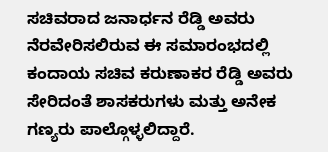ಸಚಿವರಾದ ಜನಾರ್ಧನ ರೆಡ್ಡಿ ಅವರು ನೆರವೇರಿಸಲಿರುವ ಈ ಸಮಾರಂಭದಲ್ಲಿ ಕಂದಾಯ ಸಚಿವ ಕರುಣಾಕರ ರೆಡ್ಡಿ ಅವರು ಸೇರಿದಂತೆ ಶಾಸಕರುಗಳು ಮತ್ತು ಅನೇಕ ಗಣ್ಯರು ಪಾಲ್ಗೊಳ್ಳಲಿದ್ದಾರೆ.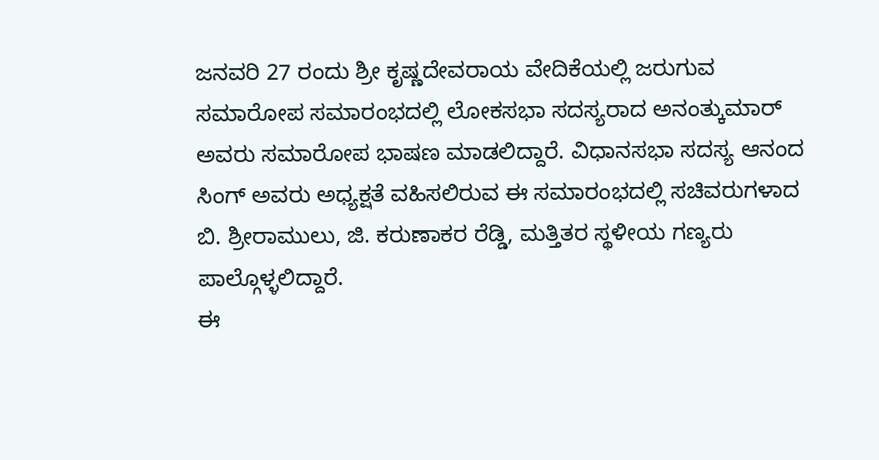ಜನವರಿ 27 ರಂದು ಶ್ರೀ ಕೃಷ್ಣದೇವರಾಯ ವೇದಿಕೆಯಲ್ಲಿ ಜರುಗುವ ಸಮಾರೋಪ ಸಮಾರಂಭದಲ್ಲಿ ಲೋಕಸಭಾ ಸದಸ್ಯರಾದ ಅನಂತ್ಕುಮಾರ್ ಅವರು ಸಮಾರೋಪ ಭಾಷಣ ಮಾಡಲಿದ್ದಾರೆ. ವಿಧಾನಸಭಾ ಸದಸ್ಯ ಆನಂದ ಸಿಂಗ್ ಅವರು ಅಧ್ಯಕ್ಷತೆ ವಹಿಸಲಿರುವ ಈ ಸಮಾರಂಭದಲ್ಲಿ ಸಚಿವರುಗಳಾದ ಬಿ. ಶ್ರೀರಾಮುಲು, ಜಿ. ಕರುಣಾಕರ ರೆಡ್ಡಿ, ಮತ್ತಿತರ ಸ್ಥಳೀಯ ಗಣ್ಯರು ಪಾಲ್ಗೊಳ್ಳಲಿದ್ದಾರೆ.
ಈ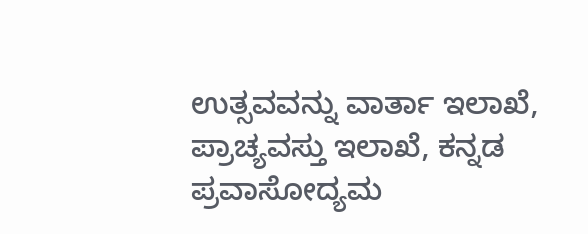ಉತ್ಸವವನ್ನು ವಾರ್ತಾ ಇಲಾಖೆ, ಪ್ರಾಚ್ಯವಸ್ತು ಇಲಾಖೆ, ಕನ್ನಡ ಪ್ರವಾಸೋದ್ಯಮ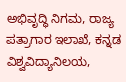ಅಭಿವೃದ್ಧಿ ನಿಗಮ, ರಾಜ್ಯ ಪತ್ರಾಗಾರ ಇಲಾಖೆ, ಕನ್ನಡ ವಿಶ್ವವಿದ್ಯಾನಿಲಯ,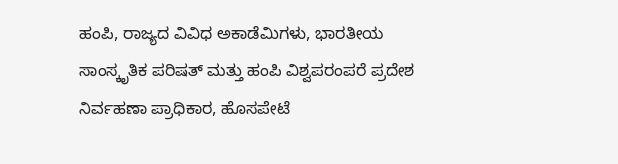ಹಂಪಿ, ರಾಜ್ಯದ ವಿವಿಧ ಅಕಾಡೆಮಿಗಳು, ಭಾರತೀಯ ಸಾಂಸ್ಕೃತಿಕ ಪರಿಷತ್ ಮತ್ತು ಹಂಪಿ ವಿಶ್ವಪರಂಪರೆ ಪ್ರದೇಶ ನಿರ್ವಹಣಾ ಪ್ರಾಧಿಕಾರ, ಹೊಸಪೇಟೆ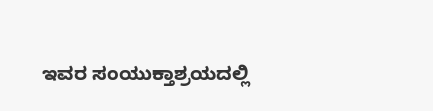ಇವರ ಸಂಯುಕ್ತಾಶ್ರಯದಲ್ಲಿ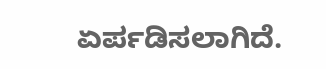ಏರ್ಪಡಿಸಲಾಗಿದೆ.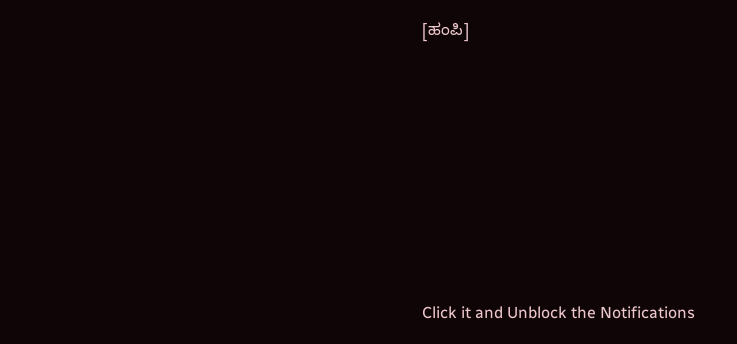[ಹಂಪಿ]











Click it and Unblock the Notifications